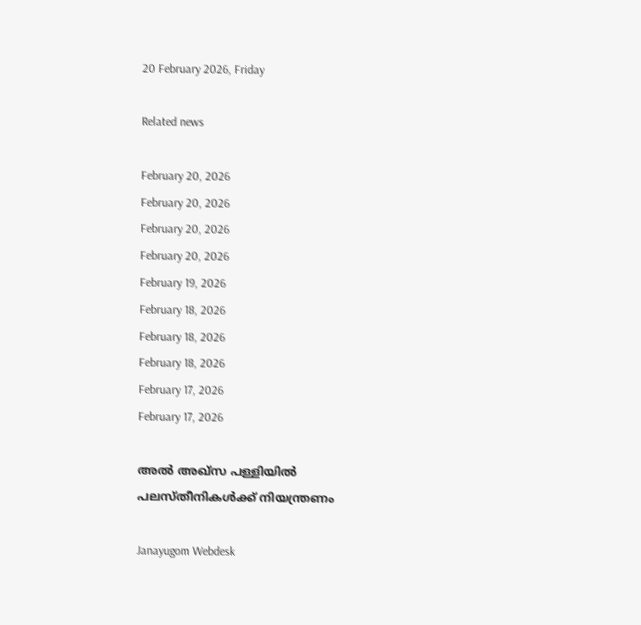20 February 2026, Friday

Related news

February 20, 2026
February 20, 2026
February 20, 2026
February 20, 2026
February 19, 2026
February 18, 2026
February 18, 2026
February 18, 2026
February 17, 2026
February 17, 2026

അൽ അഖ്സ പള്ളിയില്‍ പലസ്തീനികള്‍ക്ക് നിയന്ത്രണം

Janayugom Webdesk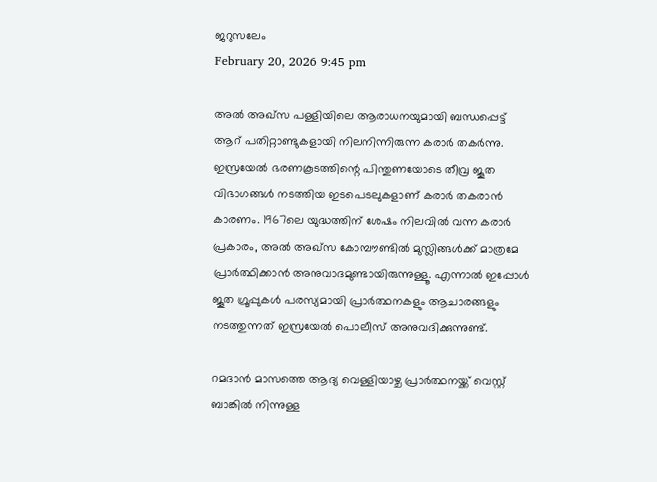ജറുസലേം
February 20, 2026 9:45 pm

അൽ അഖ്സ പള്ളിയിലെ ആരാധനയുമായി ബന്ധപ്പെട്ട് ആറ് പതിറ്റാണ്ടുകളായി നിലനിന്നിരുന്ന കരാര്‍ തകര്‍ന്നു. ഇസ്രയേൽ ഭരണകൂടത്തിന്റെ പിന്തുണയോടെ തീവ്ര ജൂത വിഭാഗങ്ങൾ നടത്തിയ ഇടപെടലുകളാണ് കരാര്‍ തകരാന്‍ കാരണം. 1967ലെ യുദ്ധത്തിന് ശേഷം നിലവിൽ വന്ന കരാർ പ്രകാരം, അൽ അഖ്സ കോമ്പൗണ്ടിൽ മുസ്ലിങ്ങൾക്ക് മാത്രമേ പ്രാർത്ഥിക്കാൻ അനുവാദമുണ്ടായിരുന്നുള്ളൂ. എന്നാൽ ഇപ്പോൾ ജൂത ഗ്രൂപ്പുകൾ പരസ്യമായി പ്രാർത്ഥനകളും ആചാരങ്ങളും നടത്തുന്നത് ഇസ്രയേൽ പൊലീസ് അനുവദിക്കുന്നുണ്ട്.

റമദാൻ മാസത്തെ ആദ്യ വെള്ളിയാഴ്ച പ്രാർത്ഥനയ്ക്ക് വെസ്റ്റ് ബാങ്കിൽ നിന്നുള്ള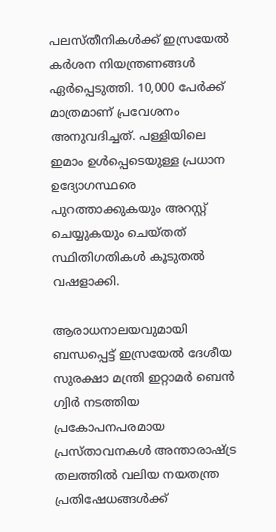പലസ്തീനികൾക്ക് ഇസ്രയേൽ കർശന നിയന്ത്രണങ്ങൾ ഏർപ്പെടുത്തി. 10,000 പേർക്ക് മാത്രമാണ് പ്രവേശനം അനുവദിച്ചത്. പള്ളിയിലെ ഇമാം ഉൾപ്പെടെയുള്ള പ്രധാന ഉദ്യോഗസ്ഥരെ പുറത്താക്കുകയും അറസ്റ്റ് ചെയ്യുകയും ചെയ്തത് സ്ഥിതിഗതികൾ കൂടുതൽ വഷളാക്കി.

ആരാധനാലയവുമായി ബന്ധപ്പെട്ട് ഇസ്രയേൽ ദേശീയ സുരക്ഷാ മന്ത്രി ഇറ്റാമർ ബെൻ ഗ്വിർ നടത്തിയ പ്രകോപനപരമായ പ്രസ്താവനകള്‍ അന്താരാഷ്ട്ര തലത്തിൽ വലിയ നയതന്ത്ര പ്രതിഷേധങ്ങൾക്ക്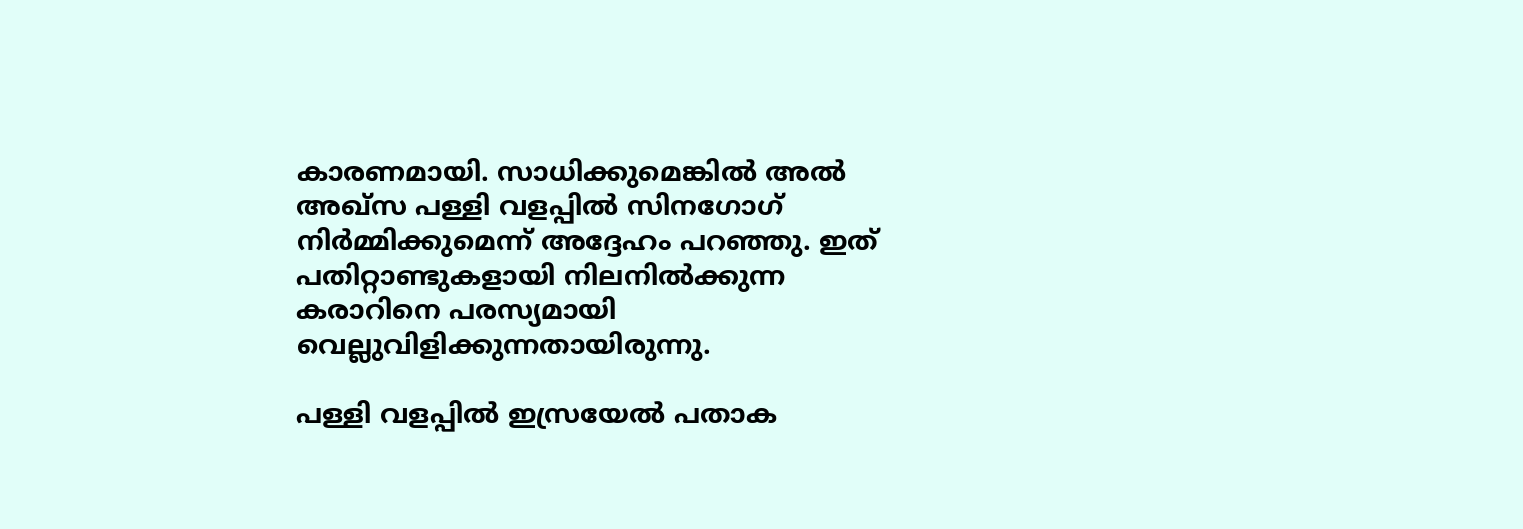കാരണമായി. സാധിക്കുമെങ്കിൽ അൽ അഖ്‌സ പള്ളി വളപ്പിൽ സിനഗോഗ് നിർമ്മിക്കുമെന്ന് അദ്ദേഹം പറഞ്ഞു. ഇത് പതിറ്റാണ്ടുകളായി നിലനിൽക്കുന്ന കരാറിനെ പരസ്യമായി വെല്ലുവിളിക്കുന്നതായിരുന്നു.

പള്ളി വളപ്പിൽ ഇസ്രയേൽ പതാക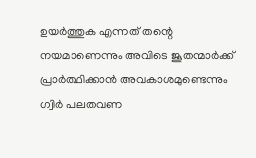ഉയർത്തുക എന്നത് തന്റെ നയമാണെന്നും അവിടെ ജൂതന്മാർക്ക് പ്രാർത്ഥിക്കാൻ അവകാശമുണ്ടെന്നും ഗ്വിര്‍ പലതവണ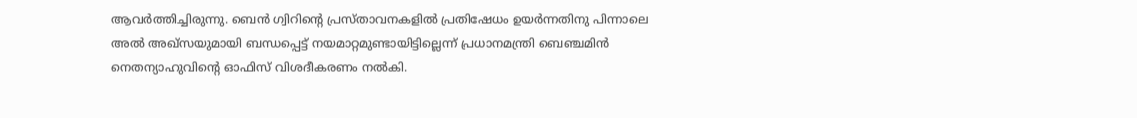ആവര്‍ത്തിച്ചിരുന്നു. ബെൻ ഗ്വിറിന്റെ പ്രസ്താവനകളില്‍ പ്രതിഷേധം ഉയര്‍ന്നതിനു പിന്നാലെ അൽ അഖ്സയുമായി ബന്ധപ്പെട്ട് നയമാറ്റമുണ്ടായിട്ടില്ലെന്ന് പ്രധാനമന്ത്രി ബെഞ്ചമിന്‍ നെതന്യാഹുവിന്റെ ഓഫിസ് വിശദീകരണം നല്‍കി.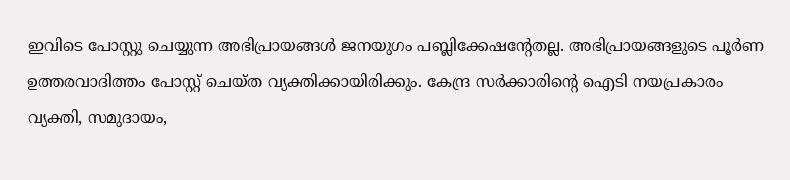ഇവിടെ പോസ്റ്റു ചെയ്യുന്ന അഭിപ്രായങ്ങള്‍ ജനയുഗം പബ്ലിക്കേഷന്റേതല്ല. അഭിപ്രായങ്ങളുടെ പൂര്‍ണ ഉത്തരവാദിത്തം പോസ്റ്റ് ചെയ്ത വ്യക്തിക്കായിരിക്കും. കേന്ദ്ര സര്‍ക്കാരിന്റെ ഐടി നയപ്രകാരം വ്യക്തി, സമുദായം,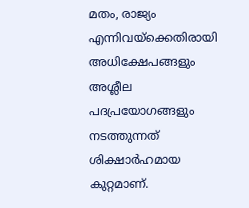മതം, രാജ്യം എന്നിവയ്‌ക്കെതിരായി അധിക്ഷേപങ്ങളും അശ്ലീല പദപ്രയോഗങ്ങളും നടത്തുന്നത് ശിക്ഷാര്‍ഹമായ കുറ്റമാണ്.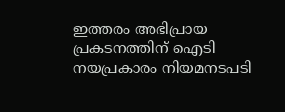ഇത്തരം അഭിപ്രായ പ്രകടനത്തിന് ഐടി നയപ്രകാരം നിയമനടപടി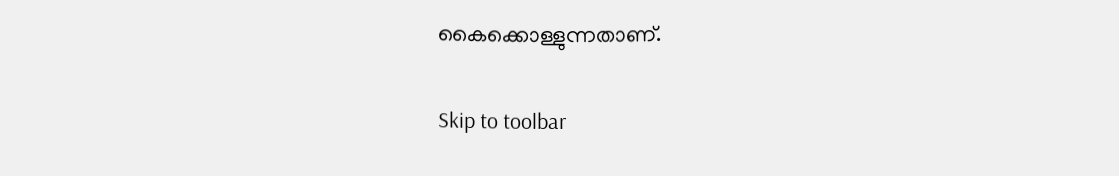കൈക്കൊള്ളുന്നതാണ്.

Skip to toolbar